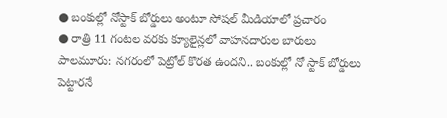● బంకుల్లో నోస్టాక్ బోర్డులు అంటూ సోషల్ మీడియాలో ప్రచారం
● రాత్రి 11 గంటల వరకు క్యూలైన్లలో వాహనదారుల బారులు
పాలమూరు: నగరంలో పెట్రోల్ కొరత ఉందని.. బంకుల్లో నో స్టాక్ బోర్డులు పెట్టారనే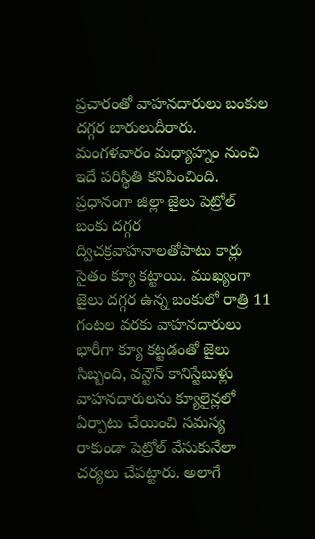ప్రచారంతో వాహనదారులు బంకుల దగ్గర బారులుదీరారు. మంగళవారం మధ్యాహ్నం నుంచి ఇదే పరిస్థితి కనిపించింది. ప్రధానంగా జిల్లా జైలు పెట్రోల్ బంకు దగ్గర ద్విచక్రవాహనాలతోపాటు కార్లు సైతం క్యూ కట్టాయి. ముఖ్యంగా జైలు దగ్గర ఉన్న బంకులో రాత్రి 11 గంటల వరకు వాహనదారులు భారీగా క్యూ కట్టడంతో జైలు సిబ్బంది, వన్టౌన్ కానిస్టేబుళ్లు వాహనదారులను క్యూలైన్లలో ఏర్పాటు చేయించి సమస్య రాకుండా పెట్రోల్ వేసుకునేలా చర్యలు చేపట్టారు. అలాగే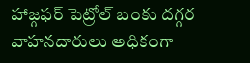హాజ్గఫర్ పెట్రోల్ బంకు దగ్గర వాహనదారులు అధికంగా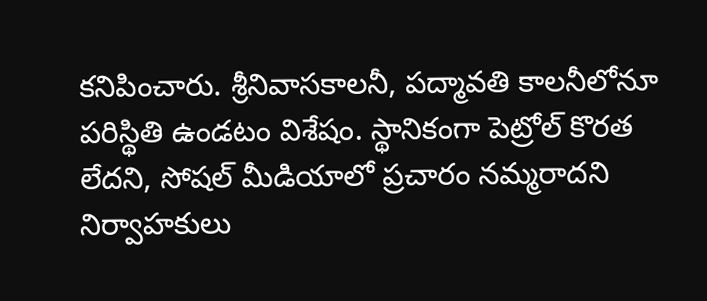కనిపించారు. శ్రీనివాసకాలనీ, పద్మావతి కాలనీలోనూ పరిస్థితి ఉండటం విశేషం. స్థానికంగా పెట్రోల్ కొరత లేదని, సోషల్ మీడియాలో ప్రచారం నమ్మరాదని నిర్వాహకులు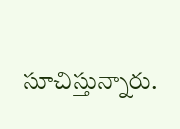సూచిస్తున్నారు.